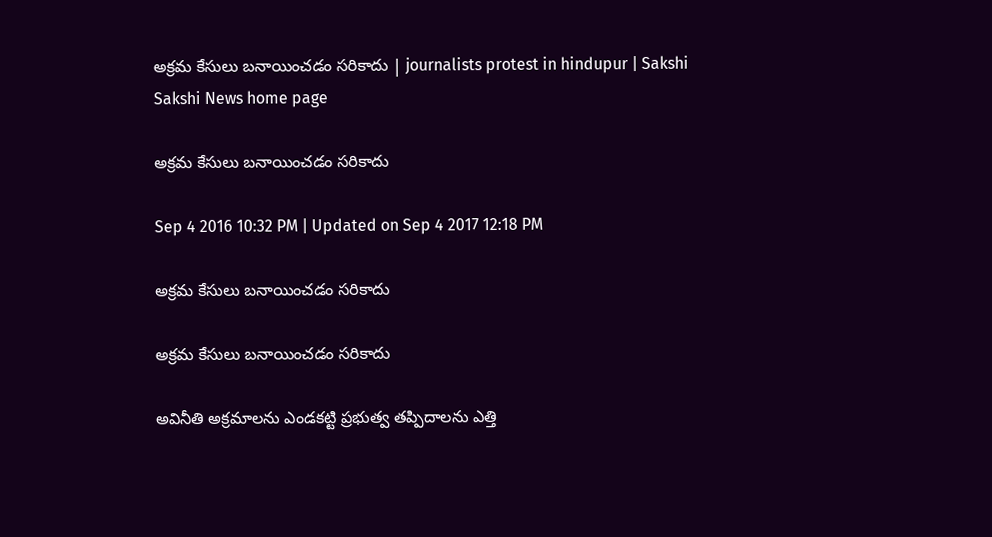అక్రమ కేసులు బనాయించడం సరికాదు | journalists protest in hindupur | Sakshi
Sakshi News home page

అక్రమ కేసులు బనాయించడం సరికాదు

Sep 4 2016 10:32 PM | Updated on Sep 4 2017 12:18 PM

అక్రమ కేసులు బనాయించడం సరికాదు

అక్రమ కేసులు బనాయించడం సరికాదు

అవినీతి అక్రమాలను ఎండకట్టి ప్రభుత్వ తప్పిదాలను ఎత్తి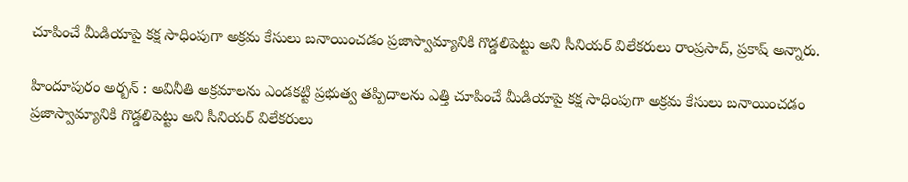చూపించే మీడియాపై కక్ష సాధింపుగా అక్రమ కేసులు బనాయించడం ప్రజాస్వామ్యానికి గొడ్డలిపెట్టు అని సీనియర్‌ విలేకరులు రాంప్రసాద్, ప్రకాష్‌ అన్నారు.

హిందూపురం అర్బన్‌ : అవినీతి అక్రమాలను ఎండకట్టి ప్రభుత్వ తప్పిదాలను ఎత్తి చూపించే మీడియాపై కక్ష సాధింపుగా అక్రమ కేసులు బనాయించడం ప్రజాస్వామ్యానికి గొడ్డలిపెట్టు అని సీనియర్‌ విలేకరులు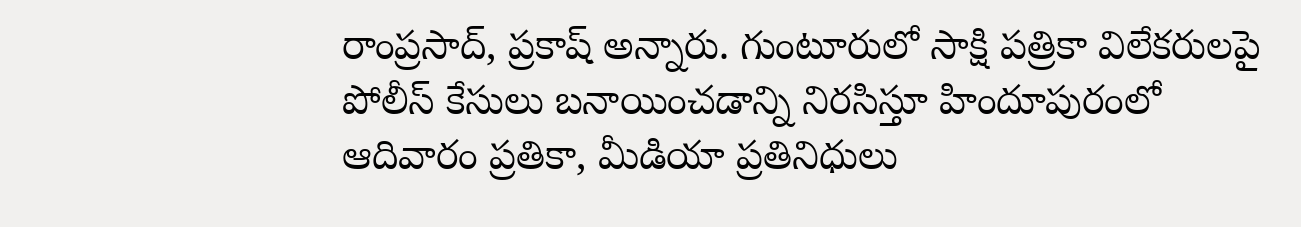రాంప్రసాద్, ప్రకాష్‌ అన్నారు. గుంటూరులో సాక్షి పత్రికా విలేకరులపై పోలీస్‌ కేసులు బనాయించడాన్ని నిరసిస్తూ హిందూపురంలో ఆదివారం ప్రతికా, మీడియా ప్రతినిధులు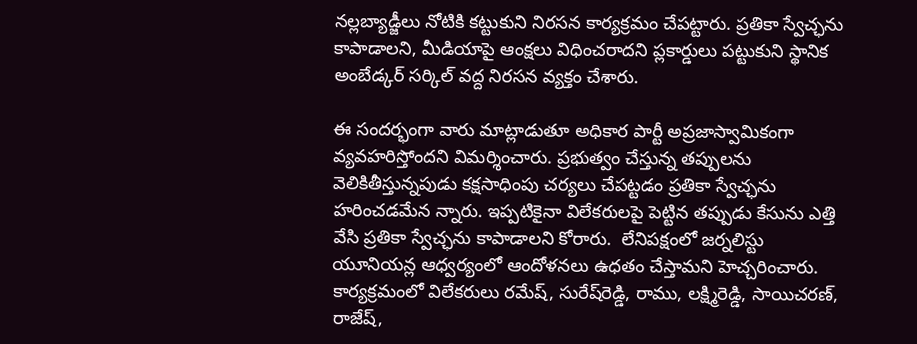నల్లబ్యాడ్జీలు నోటికి కట్టుకుని నిరసన కార్యక్రమం చేపట్టారు. ప్రతికా స్వేచ్ఛను కాపాడాలని, మీడియాపై ఆంక్షలు విధించరాదని ప్లకార్డులు పట్టుకుని స్థానిక అంబేడ్కర్‌ సర్కిల్‌ వద్ద నిరసన వ్యక్తం చేశారు.

ఈ సందర్భంగా వారు మాట్లాడుతూ అధికార పార్టీ అప్రజాస్వామికంగా వ్యవహరిస్తోందని విమర్శించారు. ప్రభుత్వం చేస్తున్న తప్పులను వెలికితీస్తున్నపుడు కక్షసాధింపు చర్యలు చేపట్టడం ప్రతికా స్వేచ్ఛను హరించడమేన న్నారు. ఇప్పటికైనా విలేకరులపై పెట్టిన తప్పుడు కేసును ఎత్తి వేసి ప్రతికా స్వేచ్ఛను కాపాడాలని కోరారు.  లేనిపక్షంలో జర్నలిస్టు యూనియన్ల ఆధ్వర్యంలో ఆందోళనలు ఉధతం చేస్తామని హెచ్చరించారు. కార్యక్రమంలో విలేకరులు రమేష్, సురేష్‌రెడ్డి, రాము, లక్ష్మిరెడ్డి, సాయిచరణ్, రాజేష్,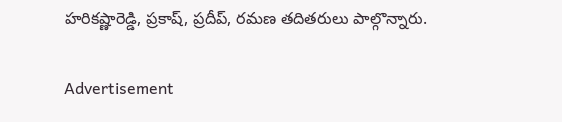హరికష్ణారెడ్డి, ప్రకాష్, ప్రదీప్, రమణ తదితరులు పాల్గొన్నారు.

Advertisement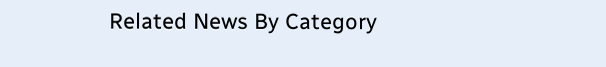Related News By Category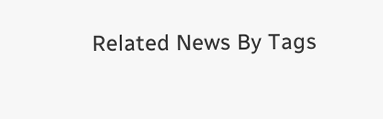Related News By Tags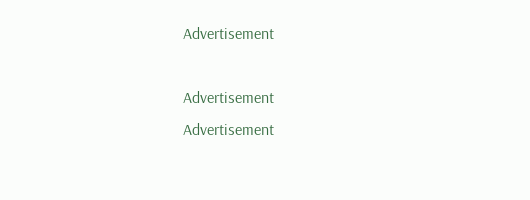Advertisement

Advertisement
Advertisement